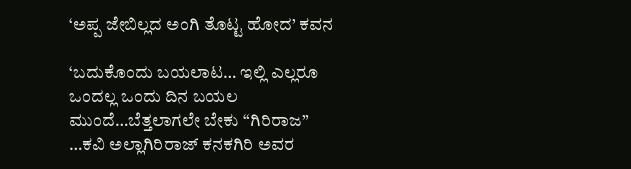‘ಅಪ್ಪ ಜೇಬಿಲ್ಲದ ಅಂಗಿ ತೊಟ್ಟ ಹೋದ’ ಕವನ

‘ಬದುಕೊಂದು ಬಯಲಾಟ… ಇಲ್ಲಿ ಎಲ್ಲರೂ ಒಂದಲ್ಲ ಒಂದು ದಿನ ಬಯಲ ಮುಂದೆ…ಬೆತ್ತಲಾಗಲೇ ಬೇಕು “ಗಿರಿರಾಜ” …ಕವಿ ಅಲ್ಲಾಗಿರಿರಾಜ್ ಕನಕಗಿರಿ ಅವರ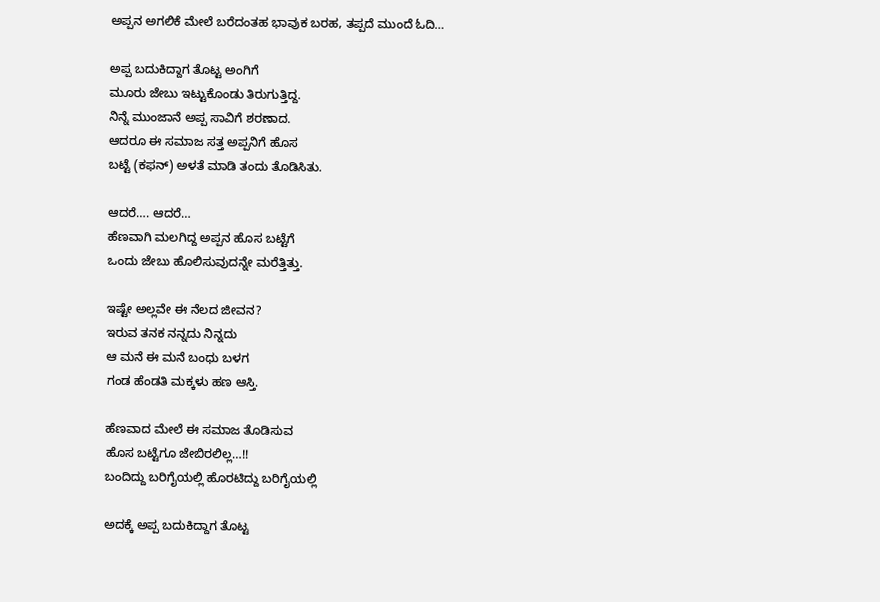ಅಪ್ಪನ ಅಗಲಿಕೆ ಮೇಲೆ ಬರೆದಂತಹ ಭಾವುಕ ಬರಹ, ತಪ್ಪದೆ ಮುಂದೆ ಓದಿ…

ಅಪ್ಪ ಬದುಕಿದ್ದಾಗ ತೊಟ್ಟ ಅಂಗಿಗೆ
ಮೂರು ಜೇಬು ಇಟ್ಟುಕೊಂಡು ತಿರುಗುತ್ತಿದ್ದ.
ನಿನ್ನೆ ಮುಂಜಾನೆ ಅಪ್ಪ ಸಾವಿಗೆ ಶರಣಾದ.
ಆದರೂ ಈ ಸಮಾಜ ಸತ್ತ ಅಪ್ಪನಿಗೆ ಹೊಸ
ಬಟ್ಟೆ (ಕಫನ್) ಅಳತೆ ಮಾಡಿ ತಂದು ತೊಡಿಸಿತು.

ಆದರೆ…. ಆದರೆ…
ಹೆಣವಾಗಿ ಮಲಗಿದ್ದ ಅಪ್ಪನ ಹೊಸ ಬಟ್ಟೆಗೆ
ಒಂದು ಜೇಬು ಹೊಲಿಸುವುದನ್ನೇ ಮರೆತ್ತಿತ್ತು.

ಇಷ್ಟೇ ಅಲ್ಲವೇ ಈ ನೆಲದ ಜೀವನ?
ಇರುವ ತನಕ ನನ್ನದು ನಿನ್ನದು
ಆ ಮನೆ ಈ ಮನೆ ಬಂಧು ಬಳಗ
ಗಂಡ ಹೆಂಡತಿ ಮಕ್ಕಳು ಹಣ ಆಸ್ತಿ.

ಹೆಣವಾದ ಮೇಲೆ ಈ ಸಮಾಜ ತೊಡಿಸುವ
ಹೊಸ ಬಟ್ಟೆಗೂ ಜೇಬಿರಲಿಲ್ಲ…!!
ಬಂದಿದ್ದು ಬರಿಗೈಯಲ್ಲಿ ಹೊರಟಿದ್ದು ಬರಿಗೈಯಲ್ಲಿ

ಅದಕ್ಕೆ ಅಪ್ಪ ಬದುಕಿದ್ದಾಗ ತೊಟ್ಟ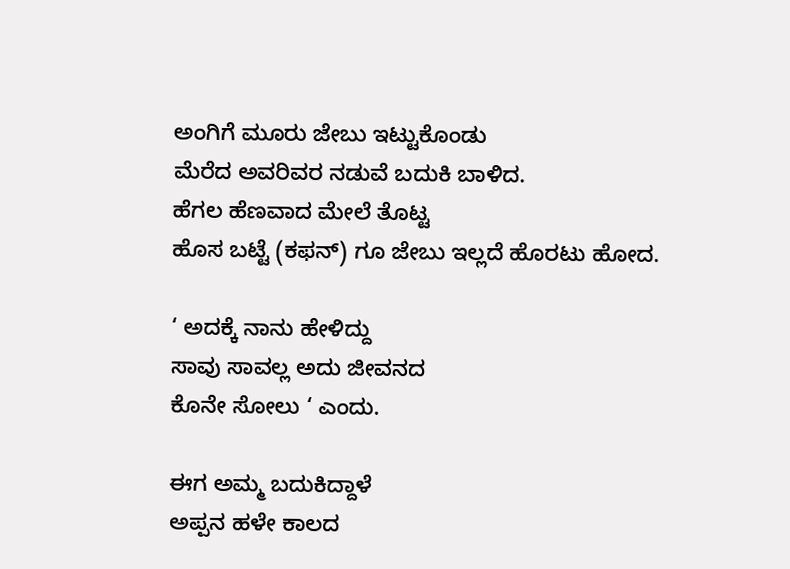ಅಂಗಿಗೆ ಮೂರು ಜೇಬು ಇಟ್ಟುಕೊಂಡು
ಮೆರೆದ ಅವರಿವರ ನಡುವೆ ಬದುಕಿ ಬಾಳಿದ.
ಹೆಗಲ ಹೆಣವಾದ ಮೇಲೆ ತೊಟ್ಟ
ಹೊಸ ಬಟ್ಟೆ (ಕಫನ್) ಗೂ ಜೇಬು ಇಲ್ಲದೆ ಹೊರಟು ಹೋದ.

‘ ಅದಕ್ಕೆ ನಾನು ಹೇಳಿದ್ದು
ಸಾವು ಸಾವಲ್ಲ ಅದು ಜೀವನದ
ಕೊನೇ ಸೋಲು ‘ ಎಂದು.

ಈಗ ಅಮ್ಮ ಬದುಕಿದ್ದಾಳೆ
ಅಪ್ಪನ ಹಳೇ ಕಾಲದ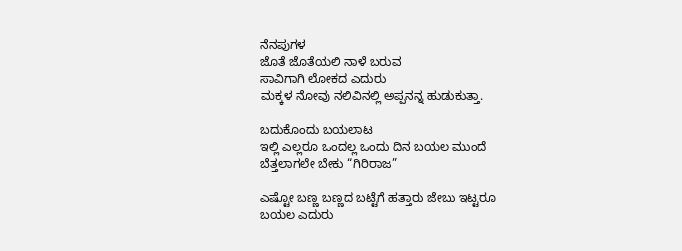ನೆನಪುಗಳ
ಜೊತೆ ಜೊತೆಯಲಿ ನಾಳೆ ಬರುವ
ಸಾವಿಗಾಗಿ ಲೋಕದ ಎದುರು
ಮಕ್ಕಳ ನೋವು ನಲಿವಿನಲ್ಲಿ ಅಪ್ಪನನ್ನ ಹುಡುಕುತ್ತಾ.

ಬದುಕೊಂದು ಬಯಲಾಟ
ಇಲ್ಲಿ ಎಲ್ಲರೂ ಒಂದಲ್ಲ ಒಂದು ದಿನ ಬಯಲ ಮುಂದೆ
ಬೆತ್ತಲಾಗಲೇ ಬೇಕು “ಗಿರಿರಾಜ”

ಎಷ್ಟೋ ಬಣ್ಣ ಬಣ್ಣದ ಬಟ್ಟೆಗೆ ಹತ್ತಾರು ಜೇಬು ಇಟ್ಟರೂ
ಬಯಲ ಎದುರು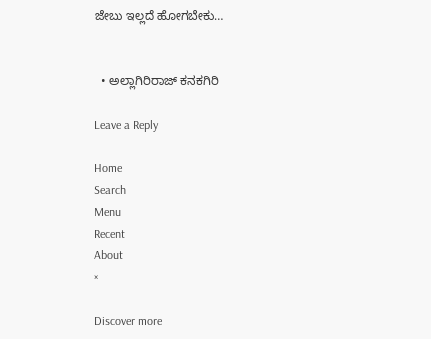ಜೇಬು ಇಲ್ಲದೆ ಹೋಗಬೇಕು…


  • ಅಲ್ಲಾಗಿರಿರಾಜ್ ಕನಕಗಿರಿ

Leave a Reply

Home
Search
Menu
Recent
About
×

Discover more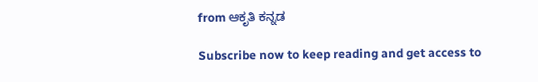from ಆಕೃತಿ ಕನ್ನಡ

Subscribe now to keep reading and get access to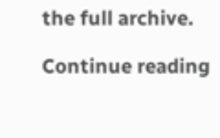the full archive.

Continue reading